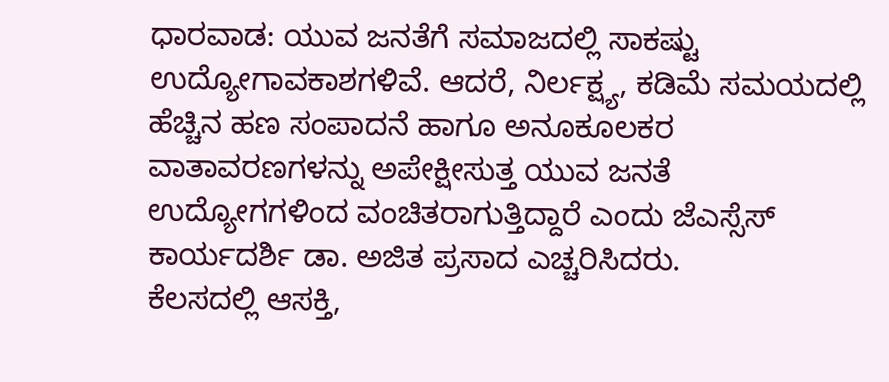ಧಾರವಾಡ: ಯುವ ಜನತೆಗೆ ಸಮಾಜದಲ್ಲಿ ಸಾಕಷ್ಟು ಉದ್ಯೋಗಾವಕಾಶಗಳಿವೆ. ಆದರೆ, ನಿರ್ಲಕ್ಷ್ಯ, ಕಡಿಮೆ ಸಮಯದಲ್ಲಿ ಹೆಚ್ಚಿನ ಹಣ ಸಂಪಾದನೆ ಹಾಗೂ ಅನೂಕೂಲಕರ ವಾತಾವರಣಗಳನ್ನು ಅಪೇಕ್ಷೀಸುತ್ತ ಯುವ ಜನತೆ ಉದ್ಯೋಗಗಳಿಂದ ವಂಚಿತರಾಗುತ್ತಿದ್ದಾರೆ ಎಂದು ಜೆಎಸ್ಸೆಸ್ ಕಾರ್ಯದರ್ಶಿ ಡಾ. ಅಜಿತ ಪ್ರಸಾದ ಎಚ್ಚರಿಸಿದರು.
ಕೆಲಸದಲ್ಲಿ ಆಸಕ್ತಿ,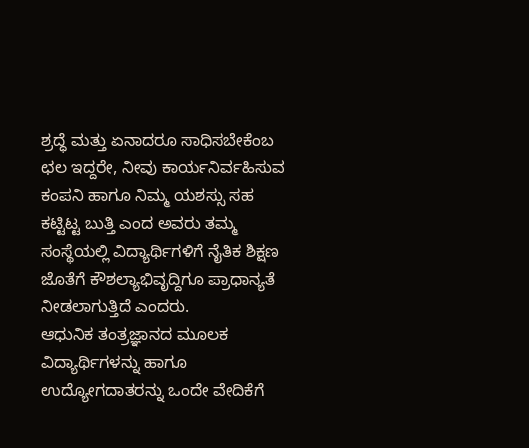ಶ್ರದ್ಧೆ ಮತ್ತು ಏನಾದರೂ ಸಾಧಿಸಬೇಕೆಂಬ ಛಲ ಇದ್ದರೇ, ನೀವು ಕಾರ್ಯನಿರ್ವಹಿಸುವ ಕಂಪನಿ ಹಾಗೂ ನಿಮ್ಮ ಯಶಸ್ಸು ಸಹ ಕಟ್ಟಿಟ್ಟ ಬುತ್ತಿ ಎಂದ ಅವರು ತಮ್ಮ ಸಂಸ್ಥೆಯಲ್ಲಿ ವಿದ್ಯಾರ್ಥಿಗಳಿಗೆ ನೈತಿಕ ಶಿಕ್ಷಣ ಜೊತೆಗೆ ಕೌಶಲ್ಯಾಭಿವೃದ್ದಿಗೂ ಪ್ರಾಧಾನ್ಯತೆ ನೀಡಲಾಗುತ್ತಿದೆ ಎಂದರು.
ಆಧುನಿಕ ತಂತ್ರಜ್ಞಾನದ ಮೂಲಕ ವಿದ್ಯಾರ್ಥಿಗಳನ್ನು ಹಾಗೂ ಉದ್ಯೋಗದಾತರನ್ನು ಒಂದೇ ವೇದಿಕೆಗೆ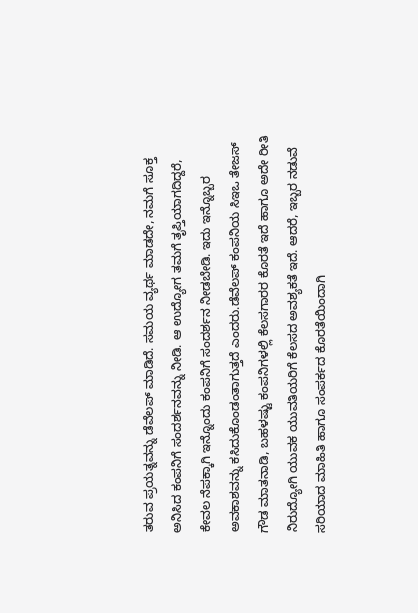ತರುವ ಪ್ರಯತ್ನವನ್ನು ಡೆವೆಲಪ್ ಮಾಡಿದೆ. ಸಮಯ ವ್ಯರ್ಥ ಮಾಡದೇ, ನಮಗೆ ಸೂಕ್ತ ಅನಿಸಿದ ಕಂಪನಿಗೆ ಸಂದರ್ಶನವನ್ನು ನೀಡಿ. ಆ ಉದ್ಯೋಗ ತಮಗೆ ತೃಪ್ತಿಯಾಗದಿದ್ದರೆ, ಕೇವಲ ನೆಪಕ್ಕಾಗಿ ಇನ್ನೊಂದು ಕಂಪನಿಗೆ ಸಂದರ್ಶನ ನೀಡಬೇಡಿ. ಇದು ಇನ್ನೊಬ್ಬರ ಅವಕಾಶವನ್ನು ಕಸಿದುಕೊಂಡಂತಾಗುತ್ತದೆ ಎಂದರು.ಡೆವೆಲಪ್ ಕಂಪನಿಯ ಸಿಇಒ ತೇಜಸ್ ಗೌಡ ಮಾತನಾಡಿ, ಬಹಳಷ್ಟು ಕಂಪನಿಗಳಲ್ಲಿ ಕೆಲಸಗಾರರ ಕೊರತೆ ಇದೆ ಹಾಗೂ ಅದೇ ರೀತಿ ನಿರುದ್ಯೋಗಿ ಯುವಕ ಯುವತಿಯರಿಗೆ ಕೆಲಸದ ಅವಶ್ಯಕತೆ ಇದೆ. ಆದರೆ, ಇಬ್ಬರ ನಡುವೆ ಸರಿಯಾದ ಮಾಹಿತಿ ಹಾಗೂ ಸಂಪರ್ಕದ ಕೊರತೆಯಿಂದಾಗಿ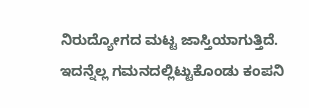ನಿರುದ್ಯೋಗದ ಮಟ್ಟ ಜಾಸ್ತಿಯಾಗುತ್ತಿದೆ. ಇದನ್ನೆಲ್ಲ ಗಮನದಲ್ಲಿಟ್ಟುಕೊಂಡು ಕಂಪನಿ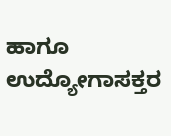ಹಾಗೂ ಉದ್ಯೋಗಾಸಕ್ತರ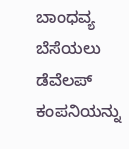ಬಾಂಧವ್ಯ ಬೆಸೆಯಲು ಡೆವೆಲಪ್ ಕಂಪನಿಯನ್ನು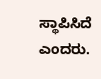ಸ್ಥಾಪಿಸಿದೆ ಎಂದರು.